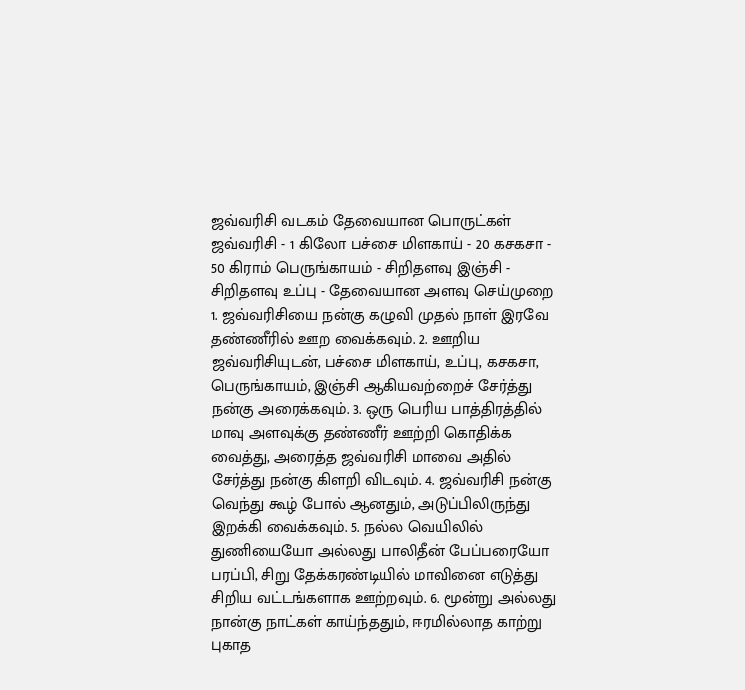ஜவ்வரிசி வடகம் தேவையான பொருட்கள் ஜவ்வரிசி - 1 கிலோ பச்சை மிளகாய் - 20 கசகசா - 50 கிராம் பெருங்காயம் - சிறிதளவு இஞ்சி - சிறிதளவு உப்பு - தேவையான அளவு செய்முறை 1. ஜவ்வரிசியை நன்கு கழுவி முதல் நாள் இரவே தண்ணீரில் ஊற வைக்கவும். 2. ஊறிய ஜவ்வரிசியுடன், பச்சை மிளகாய், உப்பு, கசகசா, பெருங்காயம், இஞ்சி ஆகியவற்றைச் சேர்த்து நன்கு அரைக்கவும். 3. ஒரு பெரிய பாத்திரத்தில் மாவு அளவுக்கு தண்ணீர் ஊற்றி கொதிக்க வைத்து, அரைத்த ஜவ்வரிசி மாவை அதில் சேர்த்து நன்கு கிளறி விடவும். 4. ஜவ்வரிசி நன்கு வெந்து கூழ் போல் ஆனதும், அடுப்பிலிருந்து இறக்கி வைக்கவும். 5. நல்ல வெயிலில் துணியையோ அல்லது பாலிதீன் பேப்பரையோ பரப்பி, சிறு தேக்கரண்டியில் மாவினை எடுத்து சிறிய வட்டங்களாக ஊற்றவும். 6. மூன்று அல்லது நான்கு நாட்கள் காய்ந்ததும், ஈரமில்லாத காற்று புகாத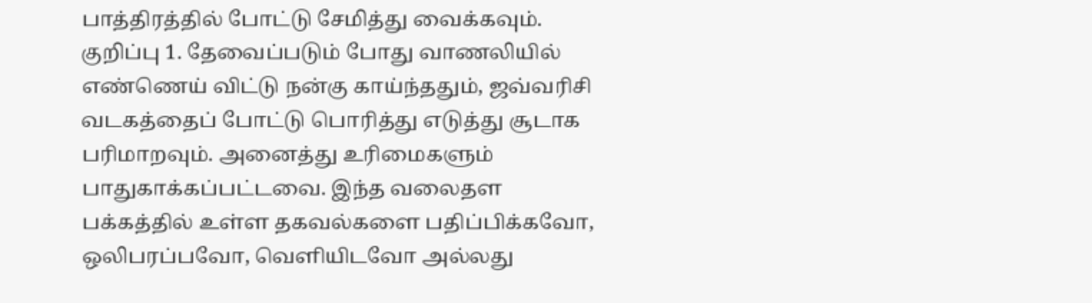பாத்திரத்தில் போட்டு சேமித்து வைக்கவும். குறிப்பு 1. தேவைப்படும் போது வாணலியில் எண்ணெய் விட்டு நன்கு காய்ந்ததும், ஜவ்வரிசி வடகத்தைப் போட்டு பொரித்து எடுத்து சூடாக பரிமாறவும். அனைத்து உரிமைகளும் பாதுகாக்கப்பட்டவை. இந்த வலைதள பக்கத்தில் உள்ள தகவல்களை பதிப்பிக்கவோ, ஒலிபரப்பவோ, வெளியிடவோ அல்லது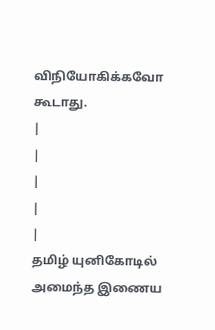விநியோகிக்கவோ கூடாது.
|
|
|
|
|
தமிழ் யுனிகோடில் அமைந்த இணைய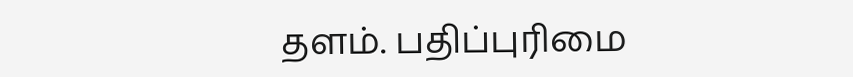தளம். பதிப்புரிமை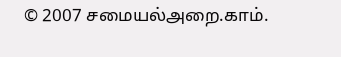© 2007 சமையல்அறை.காம்.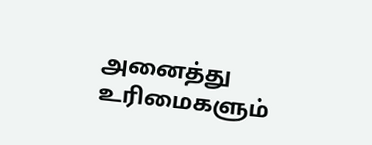அனைத்து உரிமைகளும்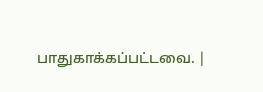பாதுகாக்கப்பட்டவை. |